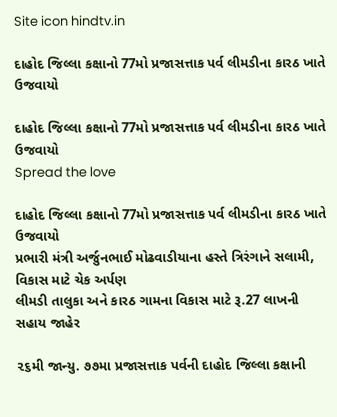Site icon hindtv.in

દાહોદ જિલ્લા કક્ષાનો 77મો પ્રજાસત્તાક પર્વ લીમડીના કારઠ ખાતે ઉજવાયો

દાહોદ જિલ્લા કક્ષાનો 77મો પ્રજાસત્તાક પર્વ લીમડીના કારઠ ખાતે ઉજવાયો
Spread the love

દાહોદ જિલ્લા કક્ષાનો 77મો પ્રજાસત્તાક પર્વ લીમડીના કારઠ ખાતે ઉજવાયો
પ્રભારી મંત્રી અર્જુનભાઈ મોઢવાડીયાના હસ્તે ત્રિરંગાને સલામી, વિકાસ માટે ચેક અર્પણ
લીમડી તાલુકા અને કારઠ ગામના વિકાસ માટે રૂ.27 લાખની સહાય જાહેર

૨૬મી જાન્યુ. ૭૭મા પ્રજાસત્તાક પર્વની દાહોદ જિલ્લા કક્ષાની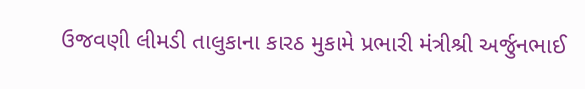ઉજવણી લીમડી તાલુકાના કારઠ મુકામે પ્રભારી મંત્રીશ્રી અર્જુનભાઈ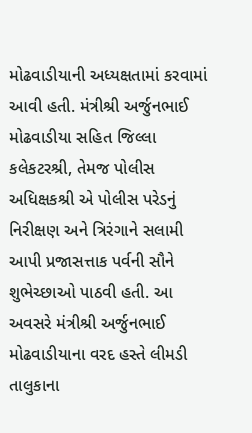મોઢવાડીયાની અધ્યક્ષતામાં કરવામાં આવી હતી. મંત્રીશ્રી અર્જુનભાઈ મોઢવાડીયા સહિત જિલ્લા કલેકટરશ્રી, તેમજ પોલીસ અધિક્ષકશ્રી એ પોલીસ પરેડનું નિરીક્ષણ અને ત્રિરંગાને સલામી આપી પ્રજાસત્તાક પર્વની સૌને શુભેચ્છાઓ પાઠવી હતી. આ અવસરે મંત્રીશ્રી અર્જુનભાઈ મોઢવાડીયાના વરદ હસ્તે લીમડી તાલુકાના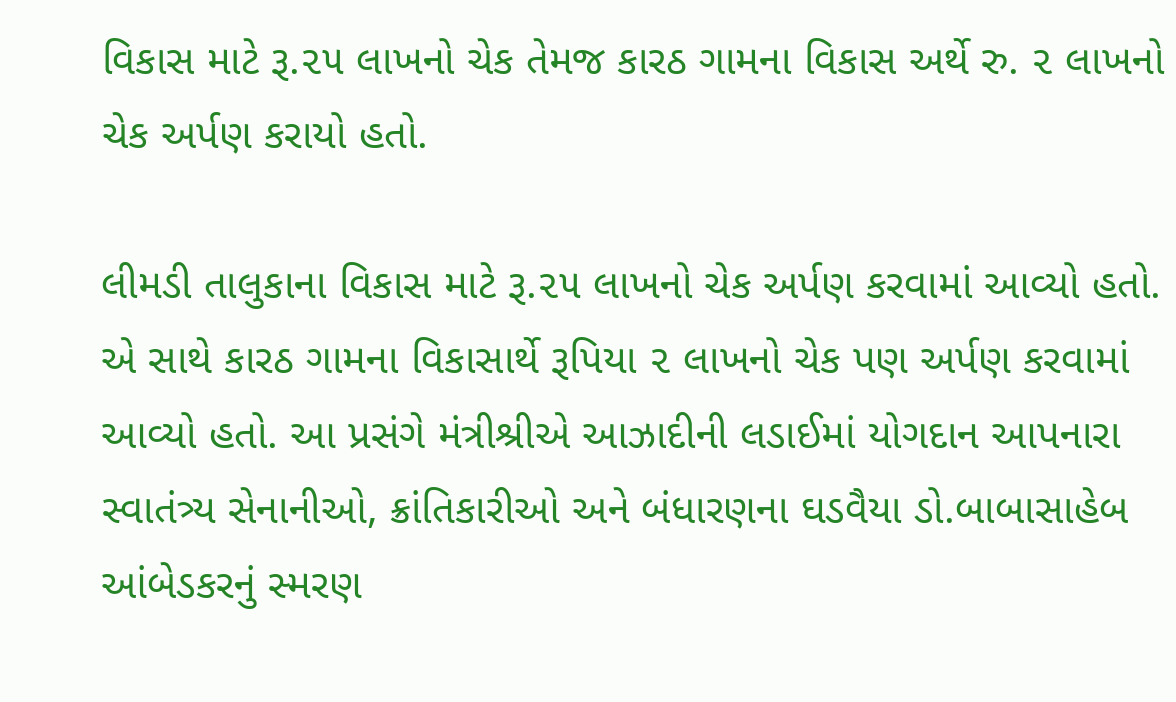વિકાસ માટે રૂ.૨૫ લાખનો ચેક તેમજ કારઠ ગામના વિકાસ અર્થે રુ. ૨ લાખનો ચેક અર્પણ કરાયો હતો.

લીમડી તાલુકાના વિકાસ માટે રૂ.૨૫ લાખનો ચેક અર્પણ કરવામાં આવ્યો હતો. એ સાથે કારઠ ગામના વિકાસાર્થે રૂપિયા ૨ લાખનો ચેક પણ અર્પણ કરવામાં આવ્યો હતો. આ પ્રસંગે મંત્રીશ્રીએ આઝાદીની લડાઈમાં યોગદાન આપનારા સ્વાતંત્ર્ય સેનાનીઓ, ક્રાંતિકારીઓ અને બંધારણના ઘડવૈયા ડો.બાબાસાહેબ આંબેડકરનું સ્મરણ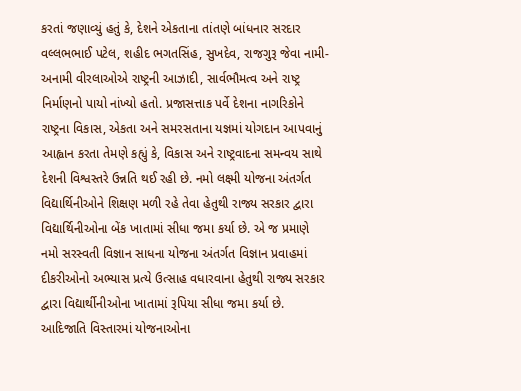કરતાં જણાવ્યું હતું કે, દેશને એકતાના તાંતણે બાંધનાર સરદાર વલ્લભભાઈ પટેલ, શહીદ ભગતસિંહ, સુખદેવ, રાજગુરૂ જેવા નામી-અનામી વીરલાઓએ રાષ્ટ્રની આઝાદી, સાર્વભૌમત્વ અને રાષ્ટ્ર નિર્માણનો પાયો નાંખ્યો હતો. પ્રજાસત્તાક પર્વે દેશના નાગરિકોને રાષ્ટ્રના વિકાસ, એકતા અને સમરસતાના યજ્ઞમાં યોગદાન આપવાનું આહ્વાન કરતા તેમણે કહ્યું કે, વિકાસ અને રાષ્ટ્રવાદના સમન્વય સાથે દેશની વિશ્વસ્તરે ઉન્નતિ થઈ રહી છે. નમો લક્ષ્મી યોજના અંતર્ગત વિદ્યાર્થિનીઓને શિક્ષણ મળી રહે તેવા હેતુથી રાજ્ય સરકાર દ્વારા વિદ્યાર્થિનીઓના બેંક ખાતામાં સીધા જમા કર્યા છે. એ જ પ્રમાણે નમો સરસ્વતી વિજ્ઞાન સાધના યોજના અંતર્ગત વિજ્ઞાન પ્રવાહમાં દીકરીઓનો અભ્યાસ પ્રત્યે ઉત્સાહ વધારવાના હેતુથી રાજ્ય સરકાર દ્વારા વિદ્યાર્થીનીઓના ખાતામાં રૂપિયા સીધા જમા કર્યા છે. આદિજાતિ વિસ્તારમાં યોજનાઓના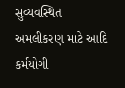સુવ્યવસ્થિત અમલીકરણ માટે આદિ કર્મયોગી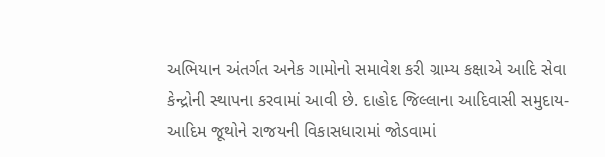અભિયાન અંતર્ગત અનેક ગામોનો સમાવેશ કરી ગ્રામ્ય કક્ષાએ આદિ સેવા કેન્દ્રોની સ્થાપના કરવામાં આવી છે. દાહોદ જિલ્લાના આદિવાસી સમુદાય-આદિમ જૂથોને રાજયની વિકાસધારામાં જોડવામાં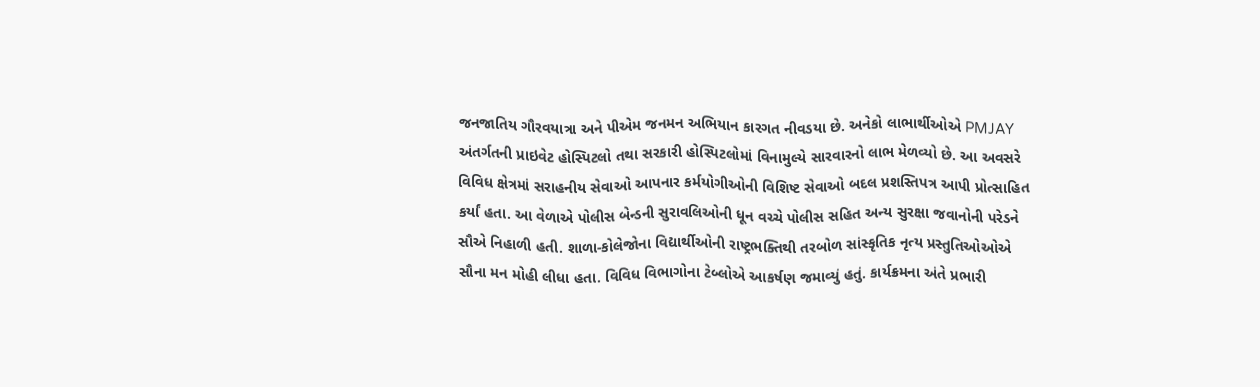જનજાતિય ગૌરવયાત્રા અને પીએમ જનમન અભિયાન કારગત નીવડયા છે. અનેકો લાભાર્થીઓએ PMJAY અંતર્ગતની પ્રાઇવેટ હોસ્પિટલો તથા સરકારી હોસ્પિટલોમાં વિનામુલ્યે સારવારનો લાભ મેળવ્યો છે. આ અવસરે વિવિધ ક્ષેત્રમાં સરાહનીય સેવાઓ આપનાર કર્મયોગીઓની વિશિષ્ટ સેવાઓ બદલ પ્રશસ્તિપત્ર આપી પ્રોત્સાહિત કર્યાં હતા. આ વેળાએ પોલીસ બેન્ડની સુરાવલિઓની ધૂન વચ્ચે પોલીસ સહિત અન્ય સુરક્ષા જવાનોની પરેડને સૌએ નિહાળી હતી. શાળા-કોલેજોના વિદ્યાર્થીઓની રાષ્ટ્રભક્તિથી તરબોળ સાંસ્કૃતિક નૃત્ય પ્રસ્તુતિઓઓએ સૌના મન મોહી લીધા હતા. વિવિધ વિભાગોના ટેબ્લોએ આકર્ષણ જમાવ્યું હતું. કાર્યક્રમના અંતે પ્રભારી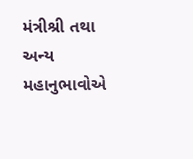મંત્રીશ્રી તથા અન્ય મહાનુભાવોએ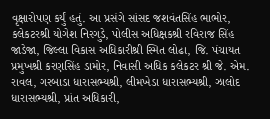વૃક્ષારોપણ કર્યું હતું. આ પ્રસંગે સાંસદ જશવંતસિંહ ભાભોર, કલેકટરશ્રી યોગેશ નિરગુડે, પોલીસ અધિક્ષકશ્રી રવિરાજ સિંહ જાડેજા, જિલ્લા વિકાસ અધિકારીશ્રી સ્મિત લોઢા, જિ. પંચાયત પ્રમુખશ્રી કરણસિંહ ડામોર, નિવાસી અધિક કલેકટર શ્રી જે. એમ. રાવલ, ગરબાડા ધારાસભ્યશ્રી, લીમખેડા ધારાસભ્યશ્રી, ઝાલોદ ધારાસભ્યશ્રી, પ્રાંત અધિકારી,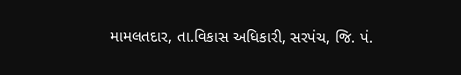મામલતદાર, તા.વિકાસ અધિકારી, સરપંચ, જિ. પં.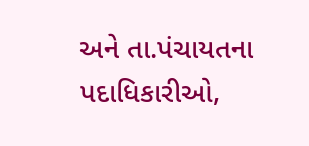અને તા.પંચાયતના પદાધિકારીઓ,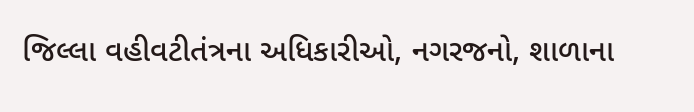જિલ્લા વહીવટીતંત્રના અધિકારીઓ, નગરજનો, શાળાના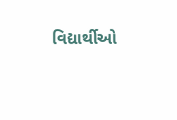વિદ્યાર્થીઓ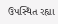ઉપસ્થિત રહ્યા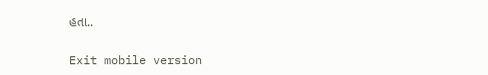હતા..

Exit mobile version